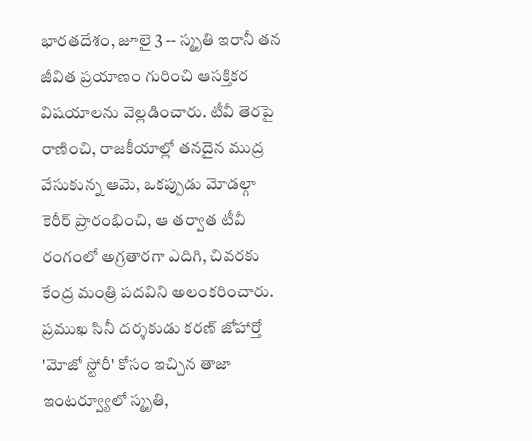భారతదేశం, జూలై 3 -- స్మృతి ఇరానీ తన జీవిత ప్రయాణం గురించి ఆసక్తికర విషయాలను వెల్లడించారు. టీవీ తెరపై రాణించి, రాజకీయాల్లో తనదైన ముద్ర వేసుకున్న ఆమె, ఒకప్పుడు మోడల్గా కెరీర్ ప్రారంభించి, ఆ తర్వాత టీవీ రంగంలో అగ్రతారగా ఎదిగి, చివరకు కేంద్ర మంత్రి పదవిని అలంకరించారు. ప్రముఖ సినీ దర్శకుడు కరణ్ జోహార్తో 'మోజో స్టోరీ' కోసం ఇచ్చిన తాజా ఇంటర్వ్యూలో స్మృతి,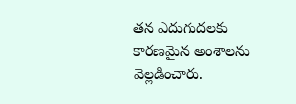తన ఎదుగుదలకు కారణమైన అంశాలను వెల్లడించారు.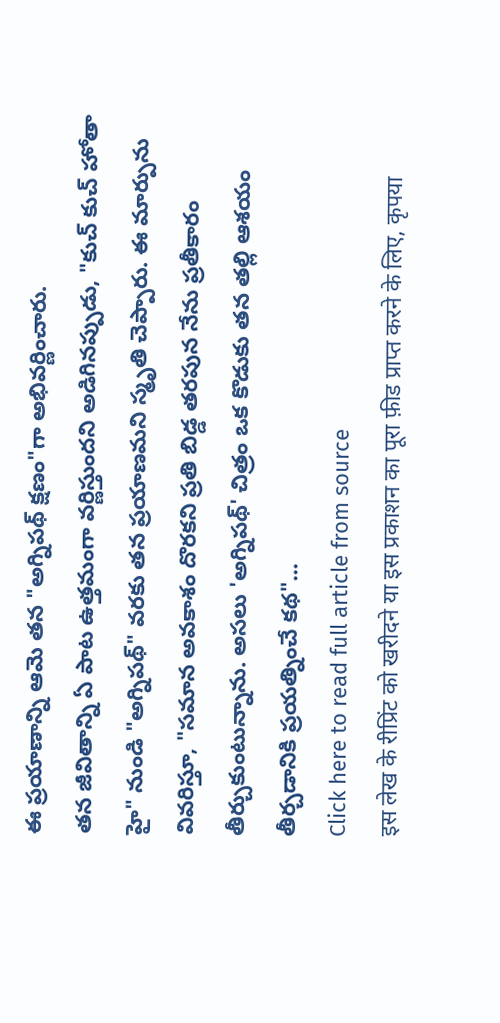ఈ ప్రయాణాన్ని ఆమె తన "అగ్నిపథ్ క్షణం"గా అభివర్ణించారు.
తన జీవితాన్ని ఏ పాట ఉత్తమంగా వర్ణిస్తుందని అడిగినప్పుడు, "కుచ్ కుచ్ హోతా హై" నుండి "అగ్నిపథ్" వరకు తన ప్రయాణమని స్మృతి చెప్పారు. ఈ మార్పును వివరిస్తూ, "సమాన అవకాశం దొరకని ప్రతి బిడ్డ తరపున నేను ప్రతీకారం తీర్చుకుంటున్నాను. అసలు 'అగ్నిపథ్' చిత్రం ఒక కొడుకు తన తల్లి ఆశయం తీర్చడానికి ప్రయత్నించే కథ"...
Click here to read full article from source
इस लेख के रीप्रिंट को खरीदने या इस प्रकाशन का पूरा फ़ीड प्राप्त करने के लिए, कृपया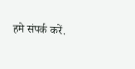हमे संपर्क करें.